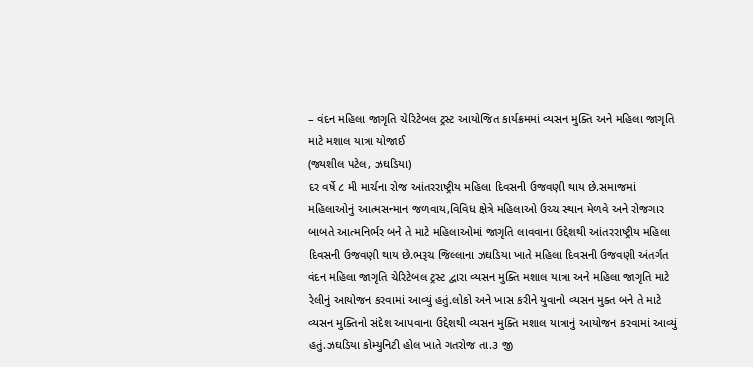– વંદન મહિલા જાગૃતિ ચેરિટેબલ ટ્રસ્ટ આયોજિત કાર્યક્રમમાં વ્યસન મુક્તિ અને મહિલા જાગૃતિ માટે મશાલ યાત્રા યોજાઈ
(જ્યશીલ પટેલ, ઝઘડિયા)
દર વર્ષે ૮ મી માર્ચના રોજ આંતરરાષ્ટ્રીય મહિલા દિવસની ઉજવણી થાય છે.સમાજમાં મહિલાઓનું આત્મસન્માન જળવાય,વિવિધ ક્ષેત્રે મહિલાઓ ઉચ્ચ સ્થાન મેળવે અને રોજગાર બાબતે આત્મનિર્ભર બને તે માટે મહિલાઓમાં જાગૃતિ લાવવાના ઉદ્દેશથી આંતરરાષ્ટ્રીય મહિલા દિવસની ઉજવણી થાય છે.ભરૂચ જિલ્લાના ઝઘડિયા ખાતે મહિલા દિવસની ઉજવણી અંતર્ગત વંદન મહિલા જાગૃતિ ચેરિટેબલ ટ્રસ્ટ દ્વારા વ્યસન મુક્તિ મશાલ યાત્રા અને મહિલા જાગૃતિ માટે રેલીનું આયોજન કરવામાં આવ્યું હતું.લોકો અને ખાસ કરીને યુવાનો વ્યસન મુક્ત બને તે માટે વ્યસન મુક્તિનો સંદેશ આપવાના ઉદ્દેશથી વ્યસન મુક્તિ મશાલ યાત્રાનું આયોજન કરવામાં આવ્યું હતું.ઝઘડિયા કોમ્યુનિટી હોલ ખાતે ગતરોજ તા.૩ જી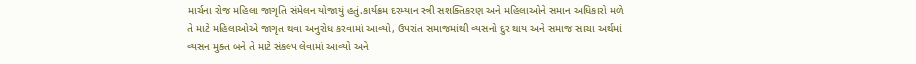માર્ચના રોજ મહિલા જાગૃતિ સંમેલન યોજાયું હતું.કાર્યક્રમ દરમ્યાન સ્ત્રી સશક્તિકરણ અને મહિલાઓને સમાન અધિકારો મળે તે માટે મહિલાઓએ જાગૃત થવા અનુરોધ કરવામાં આવ્યો, ઉપરાંત સમાજમાંથી વ્યસનો દુર થાય અને સમાજ સાચા અર્થમાં વ્યસન મુક્ત બને તે માટે સંકલ્પ લેવામાં આવ્યો અને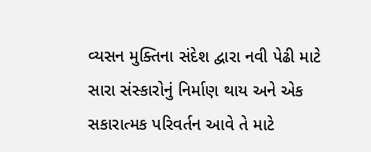વ્યસન મુક્તિના સંદેશ દ્વારા નવી પેઢી માટે સારા સંસ્કારોનું નિર્માણ થાય અને એક સકારાત્મક પરિવર્તન આવે તે માટે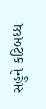સહુને કટિબધ્ધ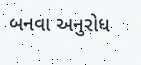બનવા અનુરોધ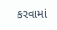કરવામાં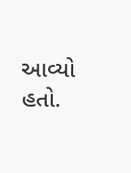આવ્યો હતો.